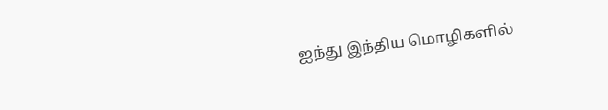ஐந்து இந்திய மொழிகளில்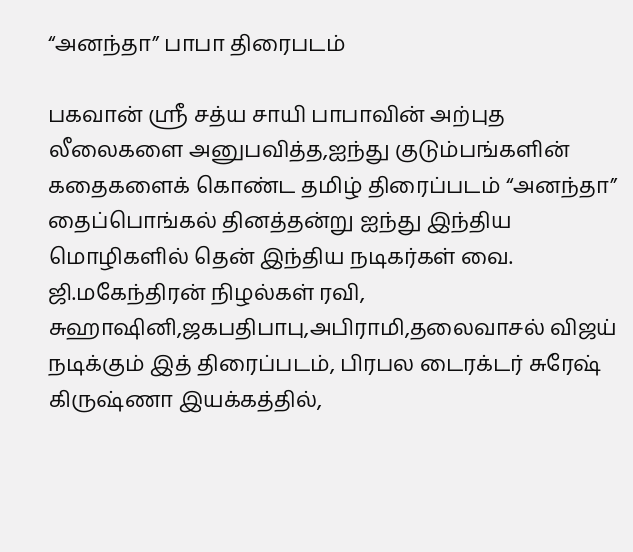“அனந்தா” பாபா திரைபடம்

பகவான் ஸ்ரீ சத்ய சாயி பாபாவின் அற்புத லீலைகளை அனுபவித்த,ஐந்து குடும்பங்களின் கதைகளைக் கொண்ட தமிழ் திரைப்படம் “அனந்தா”
தைப்பொங்கல் தினத்தன்று ஐந்து இந்திய மொழிகளில் தென் இந்திய நடிகர்கள் வை. ஜி.மகேந்திரன் நிழல்கள் ரவி, சுஹாஷினி,ஜகபதிபாபு,அபிராமி,தலைவாசல் விஜய் நடிக்கும் இத் திரைப்படம், பிரபல டைரக்டர் சுரேஷ் கிருஷ்ணா இயக்கத்தில்,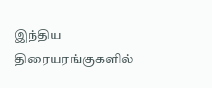இந்திய திரையரங்குகளில்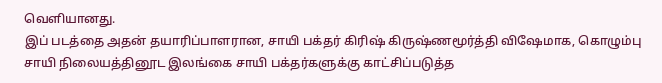வெளியானது.
இப் படத்தை அதன் தயாரிப்பாளரான, சாயி பக்தர் கிரிஷ் கிருஷ்ணமூர்த்தி விஷேமாக, கொழும்பு சாயி நிலையத்தினூட இலங்கை சாயி பக்தர்களுக்கு காட்சிப்படுத்த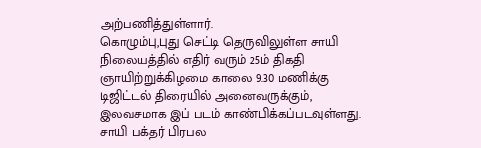அற்பணித்துள்ளார்.
கொழும்பு,புது செட்டி தெருவிலுள்ள சாயி நிலையத்தில் எதிர் வரும் 25ம் திகதி ஞாயிற்றுக்கிழமை காலை 9.30 மணிக்கு டிஜிட்டல் திரையில் அனைவருக்கும், இலவசமாக இப் படம் காண்பிக்கப்படவுள்ளது.
சாயி பக்தர் பிரபல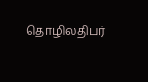தொழிலதிபர்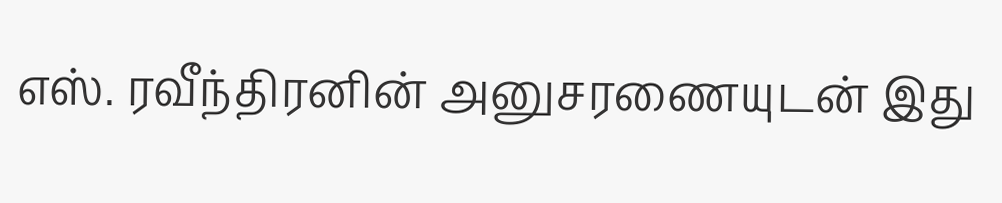எஸ். ரவீந்திரனின் அனுசரணையுடன் இது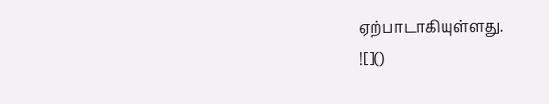ஏற்பாடாகியுள்ளது.
![]()